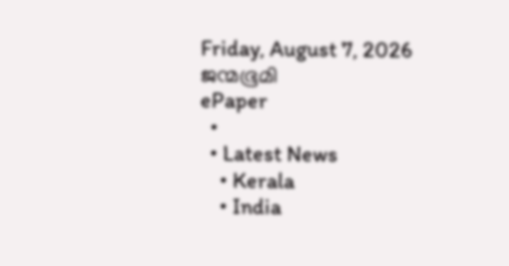Friday, August 7, 2026
ജന്മഭൂമി
ePaper
  •
  • Latest News
    • Kerala
    • India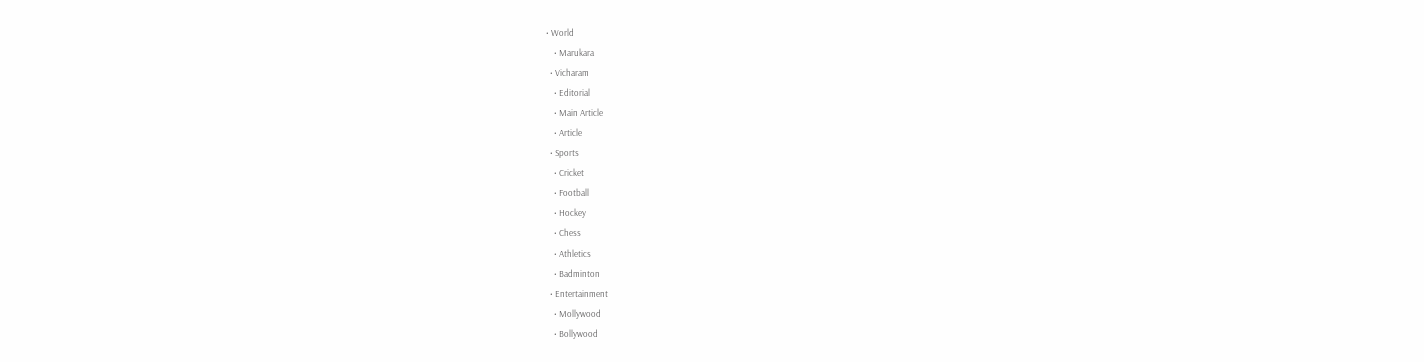• World
    • Marukara
  • Vicharam
    • Editorial
    • Main Article
    • Article
  • Sports
    • Cricket
    • Football
    • Hockey
    • Chess
    • Athletics
    • Badminton
  • Entertainment
    • Mollywood
    • Bollywood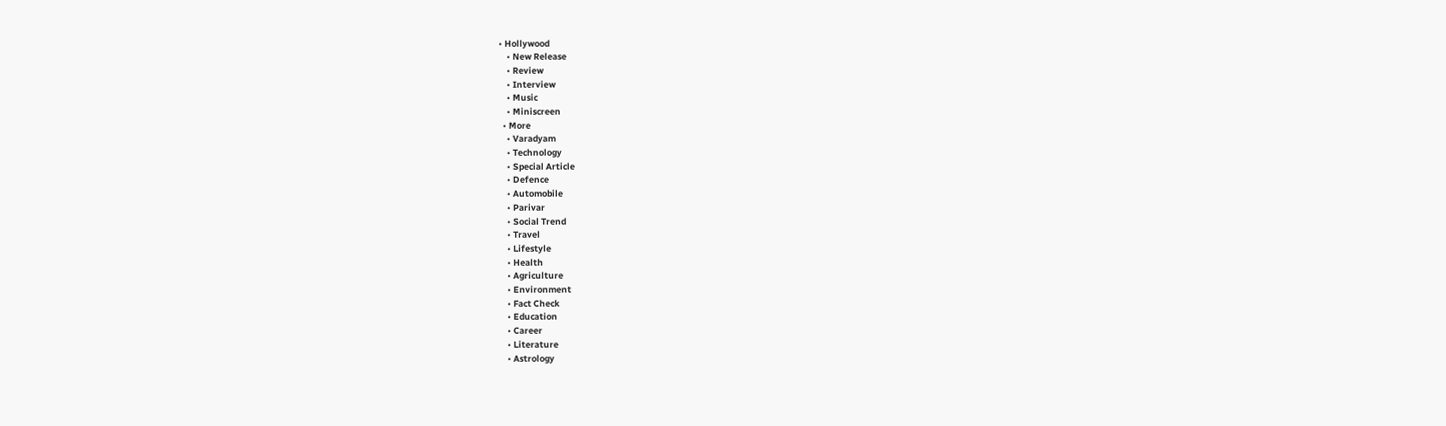• Hollywood
    • New Release
    • Review
    • Interview
    • Music
    • Miniscreen
  • More
    • Varadyam
    • Technology
    • Special Article
    • Defence
    • Automobile
    • Parivar
    • Social Trend
    • Travel
    • Lifestyle
    • Health
    • Agriculture
    • Environment
    • Fact Check
    • Education
    • Career
    • Literature
    • Astrology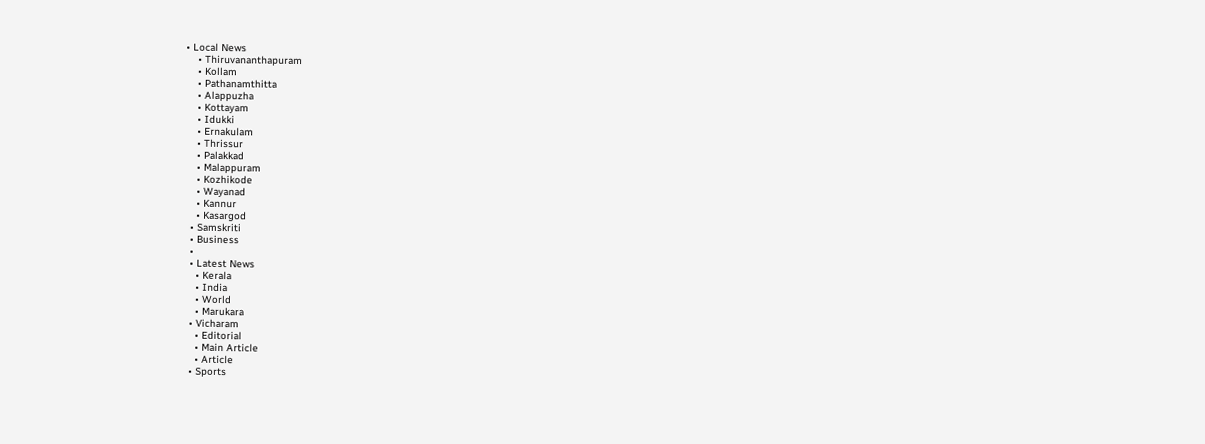• Local News
    • Thiruvananthapuram
    • Kollam
    • Pathanamthitta
    • Alappuzha
    • Kottayam
    • Idukki
    • Ernakulam
    • Thrissur
    • Palakkad
    • Malappuram
    • Kozhikode
    • Wayanad
    • Kannur
    • Kasargod
  • Samskriti
  • Business
  •
  • Latest News
    • Kerala
    • India
    • World
    • Marukara
  • Vicharam
    • Editorial
    • Main Article
    • Article
  • Sports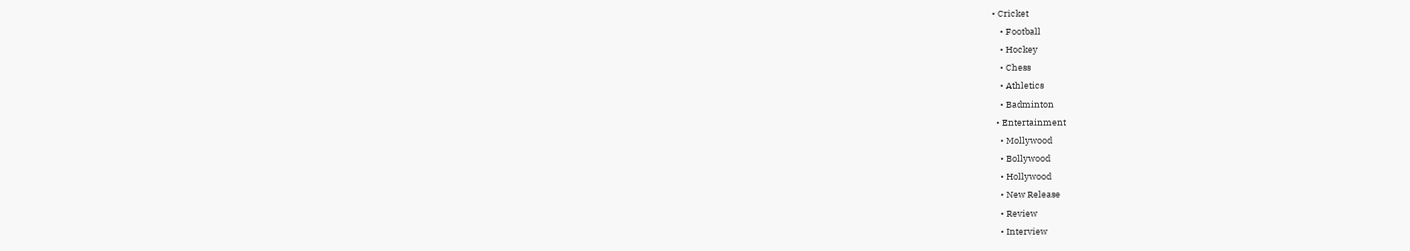• Cricket
    • Football
    • Hockey
    • Chess
    • Athletics
    • Badminton
  • Entertainment
    • Mollywood
    • Bollywood
    • Hollywood
    • New Release
    • Review
    • Interview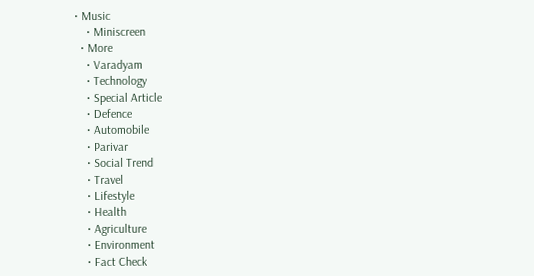• Music
    • Miniscreen
  • More
    • Varadyam
    • Technology
    • Special Article
    • Defence
    • Automobile
    • Parivar
    • Social Trend
    • Travel
    • Lifestyle
    • Health
    • Agriculture
    • Environment
    • Fact Check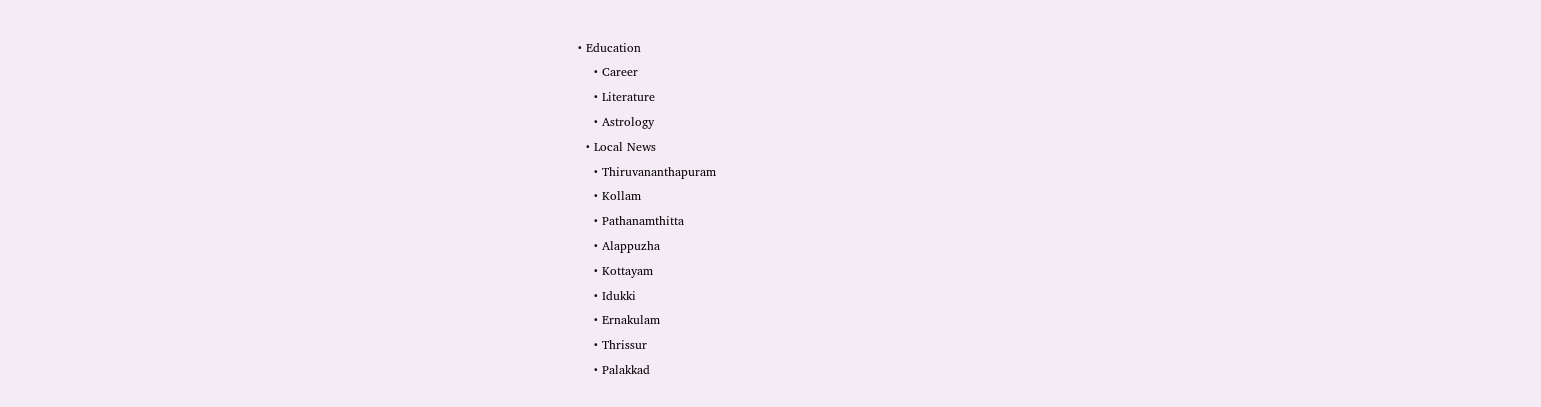• Education
    • Career
    • Literature
    • Astrology
  • Local News
    • Thiruvananthapuram
    • Kollam
    • Pathanamthitta
    • Alappuzha
    • Kottayam
    • Idukki
    • Ernakulam
    • Thrissur
    • Palakkad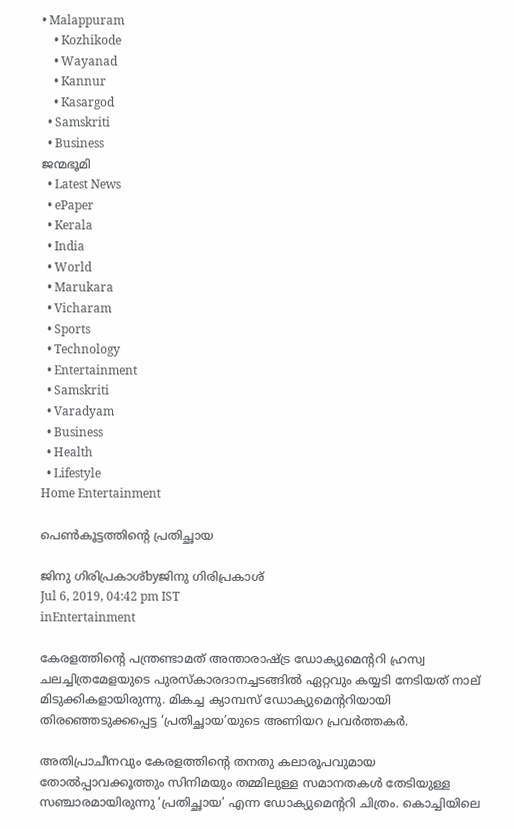• Malappuram
    • Kozhikode
    • Wayanad
    • Kannur
    • Kasargod
  • Samskriti
  • Business
ജന്മഭൂമി
  • Latest News
  • ePaper
  • Kerala
  • India
  • World
  • Marukara
  • Vicharam
  • Sports
  • Technology
  • Entertainment
  • Samskriti
  • Varadyam
  • Business
  • Health
  • Lifestyle
Home Entertainment

പെണ്‍കൂട്ടത്തിന്റെ പ്രതിച്ഛായ

ജിനു ഗിരിപ്രകാശ്byജിനു ഗിരിപ്രകാശ്
Jul 6, 2019, 04:42 pm IST
inEntertainment

കേരളത്തിന്റെ പന്ത്രണ്ടാമത് അന്താരാഷ്‌ട്ര ഡോക്യുമെന്ററി ഹ്രസ്വ ചലച്ചിത്രമേളയുടെ പുരസ്‌കാരദാനച്ചടങ്ങില്‍ ഏറ്റവും കയ്യടി നേടിയത് നാല് മിടുക്കികളായിരുന്നു. മികച്ച ക്യാമ്പസ് ഡോക്യുമെന്ററിയായി തിരഞ്ഞെടുക്കപ്പെട്ട ‘പ്രതിച്ഛായ’യുടെ അണിയറ പ്രവര്‍ത്തകര്‍.

അതിപ്രാചീനവും കേരളത്തിന്റെ തനതു കലാരൂപവുമായ തോല്‍പ്പാവക്കൂത്തും സിനിമയും തമ്മിലുള്ള സമാനതകള്‍ തേടിയുള്ള സഞ്ചാരമായിരുന്നു ‘പ്രതിച്ഛായ’ എന്ന ഡോക്യുമെന്ററി ചിത്രം. കൊച്ചിയിലെ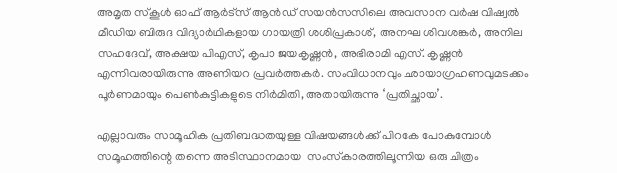അമൃത സ്‌കൂള്‍ ഓഫ് ആര്‍ട്‌സ് ആന്‍ഡ് സയന്‍സസിലെ അവസാന വര്‍ഷ വിഷ്വല്‍ മീഡിയ ബിരുദ വിദ്യാര്‍ഥികളായ ഗായത്രി ശശിപ്രകാശ്, അനഘ ശിവശങ്കര്‍, അനില സഹദേവ്, അക്ഷയ പിഎസ്, കൃപാ ജയകൃഷ്ണന്‍, അഭിരാമി എസ്. കൃഷ്ണന്‍ എന്നിവരായിരുന്നു അണിയറ പ്രവര്‍ത്തകര്‍. സംവിധാനവും ഛായാഗ്രഹണവുമടക്കം പൂര്‍ണമായും പെണ്‍കുട്ടികളുടെ നിര്‍മിതി, അതായിരുന്നു ‘പ്രതിച്ഛായ’.

എല്ലാവരും സാമൂഹിക പ്രതിബദ്ധതയുള്ള വിഷയങ്ങള്‍ക്ക് പിറകേ പോകുമ്പോള്‍ സമൂഹത്തിന്റെ തന്നെ അടിസ്ഥാനമായ  സംസ്‌കാരത്തിലൂന്നിയ ഒരു ചിത്രം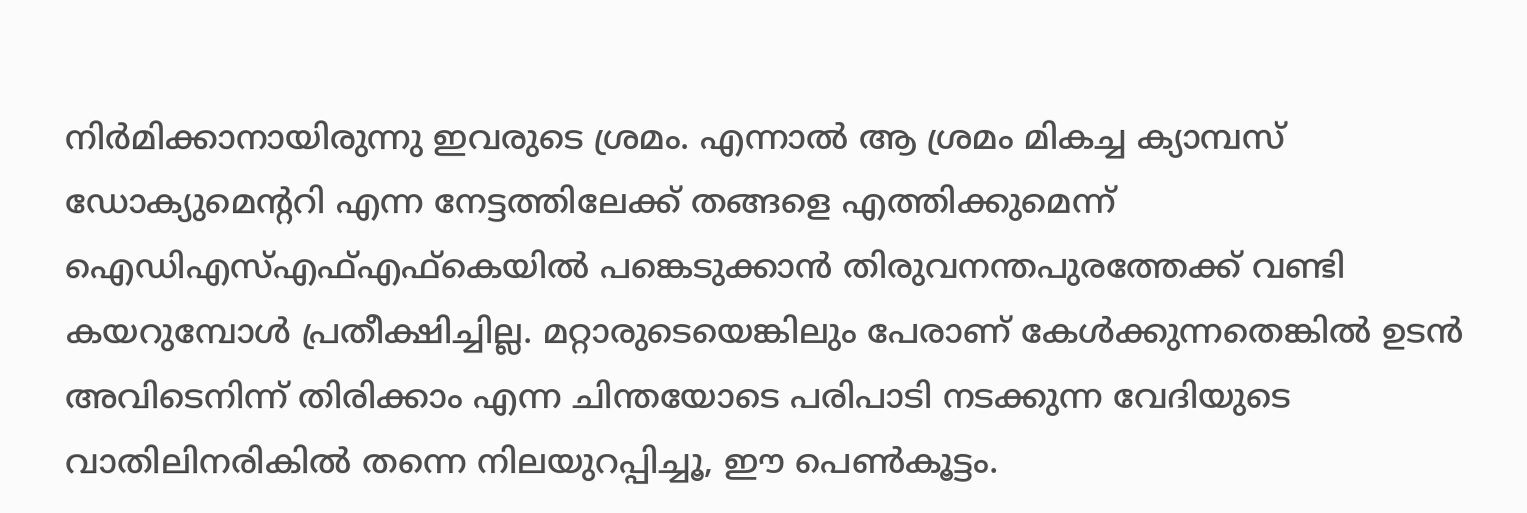നിര്‍മിക്കാനായിരുന്നു ഇവരുടെ ശ്രമം. എന്നാല്‍ ആ ശ്രമം മികച്ച ക്യാമ്പസ് ഡോക്യുമെന്ററി എന്ന നേട്ടത്തിലേക്ക് തങ്ങളെ എത്തിക്കുമെന്ന് ഐഡിഎസ്എഫ്എഫ്‌കെയില്‍ പങ്കെടുക്കാന്‍ തിരുവനന്തപുരത്തേക്ക് വണ്ടി കയറുമ്പോള്‍ പ്രതീക്ഷിച്ചില്ല. മറ്റാരുടെയെങ്കിലും പേരാണ് കേള്‍ക്കുന്നതെങ്കില്‍ ഉടന്‍ അവിടെനിന്ന് തിരിക്കാം എന്ന ചിന്തയോടെ പരിപാടി നടക്കുന്ന വേദിയുടെ വാതിലിനരികില്‍ തന്നെ നിലയുറപ്പിച്ചൂ, ഈ പെണ്‍കൂട്ടം.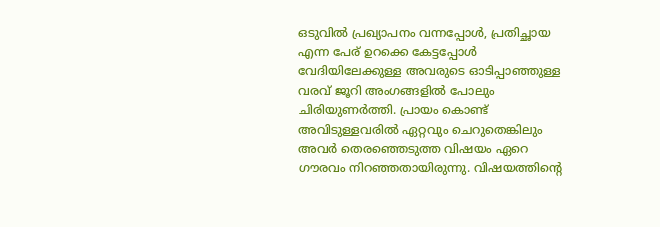ഒടുവില്‍ പ്രഖ്യാപനം വന്നപ്പോള്‍, പ്രതിച്ഛായ എന്ന പേര് ഉറക്കെ കേട്ടപ്പോള്‍ വേദിയിലേക്കുള്ള അവരുടെ ഓടിപ്പാഞ്ഞുള്ള വരവ് ജൂറി അംഗങ്ങളില്‍ പോലും ചിരിയുണര്‍ത്തി. പ്രായം കൊണ്ട് അവിടുള്ളവരില്‍ ഏറ്റവും ചെറുതെങ്കിലും അവര്‍ തെരഞ്ഞെടുത്ത വിഷയം ഏറെ ഗൗരവം നിറഞ്ഞതായിരുന്നു. വിഷയത്തിന്റെ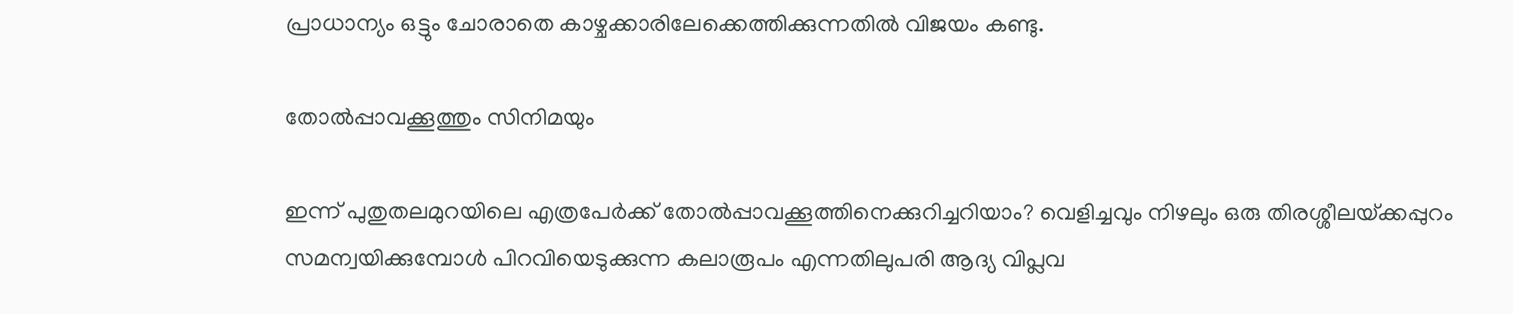പ്രാധാന്യം ഒട്ടും ചോരാതെ കാഴ്ചക്കാരിലേക്കെത്തിക്കുന്നതില്‍ വിജയം കണ്ടു.

തോല്‍പ്പാവക്കൂത്തും സിനിമയും

ഇന്ന് പുതുതലമുറയിലെ എത്രപേര്‍ക്ക് തോല്‍പ്പാവക്കൂത്തിനെക്കുറിച്ചറിയാം? വെളിച്ചവും നിഴലും ഒരു തിരശ്ശീലയ്‌ക്കപ്പുറം സമന്വയിക്കുമ്പോള്‍ പിറവിയെടുക്കുന്ന കലാരൂപം എന്നതിലുപരി ആദ്യ വിപ്ലവ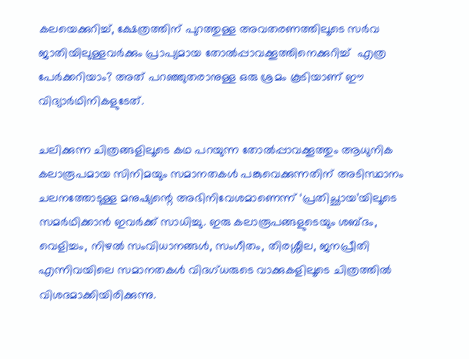കലയെക്കുറിച്ച്, ക്ഷേത്രത്തിന് പുറത്തുള്ള അവതരണത്തിലൂടെ സര്‍വ ജാതിയിലുള്ളവര്‍ക്കും പ്രാപ്യമായ തോല്‍പ്പാവക്കൂത്തിനെക്കുറിച്ച്  എത്ര പേര്‍ക്കറിയാം? അത് പറഞ്ഞുതരാനുള്ള ഒരു ശ്രമം കൂടിയാണ് ഈ വിദ്യാര്‍ഥിനികളുടേത്.

ചലിക്കുന്ന ചിത്രങ്ങളിലൂടെ കഥ പറയുന്ന തോല്‍പ്പാവക്കൂത്തും ആധുനിക കലാരൂപമായ സിനിമയും സമാനതകള്‍ പങ്കുവെക്കുന്നതിന് അടിസ്ഥാനം ചലനത്തോടുള്ള മനുഷ്യന്റെ അഭിനിവേശമാണെന്ന് ‘പ്രതിച്ഛായ’യിലൂടെ സമര്‍ഥിക്കാന്‍ ഇവര്‍ക്ക് സാധിച്ചു. ഇരു കലാരൂപങ്ങളുടെയും ശബ്ദം, വെളിച്ചം, നിഴല്‍ സംവിധാനങ്ങള്‍, സംഗീതം, തിരശ്ശീല, ജനപ്രീതി എന്നിവയിലെ സമാനതകള്‍ വിദഗ്ധരുടെ വാക്കുകളിലൂടെ ചിത്രത്തില്‍ വിശദമാക്കിയിരിക്കുന്നു.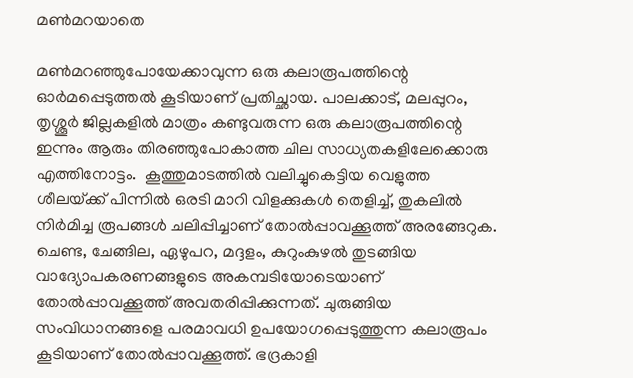മണ്‍മറയാതെ

മണ്‍മറഞ്ഞുപോയേക്കാവുന്ന ഒരു കലാരൂപത്തിന്റെ ഓര്‍മപ്പെടുത്തല്‍ കൂടിയാണ് പ്രതിച്ഛായ. പാലക്കാട്, മലപ്പുറം, തൃശ്ശൂര്‍ ജില്ലകളില്‍ മാത്രം കണ്ടുവരുന്ന ഒരു കലാരൂപത്തിന്റെ ഇന്നും ആരും തിരഞ്ഞുപോകാത്ത ചില സാധ്യതകളിലേക്കൊരു എത്തിനോട്ടം.  കൂത്തുമാടത്തില്‍ വലിച്ചുകെട്ടിയ വെളുത്ത ശീലയ്‌ക്ക് പിന്നില്‍ ഒരടി മാറി വിളക്കുകള്‍ തെളിച്ച്, തുകലില്‍ നിര്‍മിച്ച രൂപങ്ങള്‍ ചലിപ്പിച്ചാണ് തോല്‍പ്പാവക്കൂത്ത് അരങ്ങേറുക. ചെണ്ട, ചേങ്ങില, ഏഴുപറ, മദ്ദളം, കുറുംകുഴല്‍ തുടങ്ങിയ വാദ്യോപകരണങ്ങളുടെ അകമ്പടിയോടെയാണ് തോല്‍പ്പാവക്കൂത്ത് അവതരിപ്പിക്കുന്നത്. ചുരുങ്ങിയ സംവിധാനങ്ങളെ പരമാവധി ഉപയോഗപ്പെടുത്തുന്ന കലാരൂപം കൂടിയാണ് തോല്‍പ്പാവക്കൂത്ത്. ഭദ്രകാളി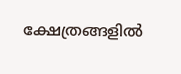ക്ഷേത്രങ്ങളില്‍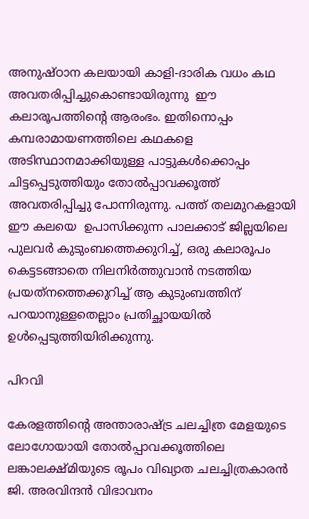അനുഷ്ഠാന കലയായി കാളി-ദാരിക വധം കഥ അവതരിപ്പിച്ചുകൊണ്ടായിരുന്നു  ഈ കലാരൂപത്തിന്റെ ആരംഭം. ഇതിനൊപ്പം കമ്പരാമായണത്തിലെ കഥകളെ അടിസ്ഥാനമാക്കിയുള്ള പാട്ടുകള്‍ക്കൊപ്പം ചിട്ടപ്പെടുത്തിയും തോല്‍പ്പാവക്കൂത്ത് അവതരിപ്പിച്ചു പോന്നിരുന്നു. പത്ത് തലമുറകളായി ഈ കലയെ  ഉപാസിക്കുന്ന പാലക്കാട് ജില്ലയിലെ പുലവര്‍ കുടുംബത്തെക്കുറിച്ച്, ഒരു കലാരൂപം കെട്ടടങ്ങാതെ നിലനിര്‍ത്തുവാന്‍ നടത്തിയ പ്രയത്‌നത്തെക്കുറിച്ച് ആ കുടുംബത്തിന് പറയാനുള്ളതെല്ലാം പ്രതിച്ഛായയില്‍ ഉള്‍പ്പെടുത്തിയിരിക്കുന്നു.

പിറവി

കേരളത്തിന്റെ അന്താരാഷ്‌ട്ര ചലച്ചിത്ര മേളയുടെ ലോഗോയായി തോല്‍പ്പാവക്കൂത്തിലെ ലങ്കാലക്ഷ്മിയുടെ രൂപം വിഖ്യാത ചലച്ചിത്രകാരന്‍ ജി. അരവിന്ദന്‍ വിഭാവനം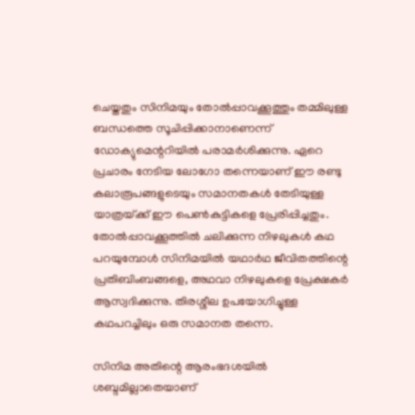ചെയ്തതും സിനിമയും തോല്‍പ്പാവക്കൂത്തും തമ്മിലുള്ള ബന്ധത്തെ സൂചിപ്പിക്കാനാണെന്ന് ഡോക്യുമെന്ററിയില്‍ പരാമര്‍ശിക്കുന്നു. ഏറെ പ്രചാരം നേടിയ ലോഗോ തന്നെയാണ് ഈ രണ്ടു കലാരൂപങ്ങളുടെയും സമാനതകള്‍ തേടിയുള്ള യാത്രയ്‌ക്ക് ഈ പെണ്‍കുട്ടികളെ പ്രേരിപ്പിച്ചതും. തോല്‍പ്പാവക്കൂത്തില്‍ ചലിക്കുന്ന നിഴലുകള്‍ കഥ പറയുമ്പോള്‍ സിനിമയില്‍ യഥാര്‍ഥ ജീവിതത്തിന്റെ പ്രതിബിംബങ്ങളെ, അഥവാ നിഴലുകളെ പ്രേക്ഷകര്‍ ആസ്വദിക്കുന്നു. തിരശ്ശീല ഉപയോഗിച്ചുള്ള കഥപറച്ചിലും ഒരു സമാനത തന്നെ.

സിനിമ അതിന്റെ ആരംഭദശയില്‍ ശബ്ദമില്ലാതെയാണ്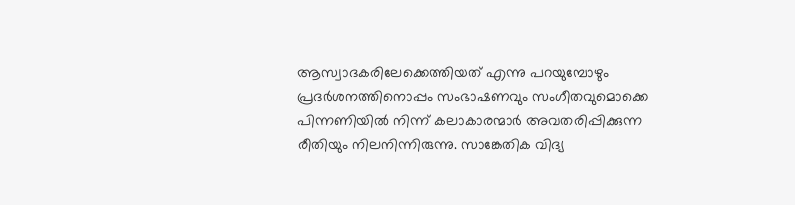ആസ്വാദകരിലേക്കെത്തിയത് എന്നു പറയുമ്പോഴും പ്രദര്‍ശനത്തിനൊപ്പം സംഭാഷണവും സംഗീതവുമൊക്കെ പിന്നണിയില്‍ നിന്ന് കലാകാരന്മാര്‍ അവതരിപ്പിക്കുന്ന രീതിയും നിലനിന്നിരുന്നു. സാങ്കേതിക വിദ്യ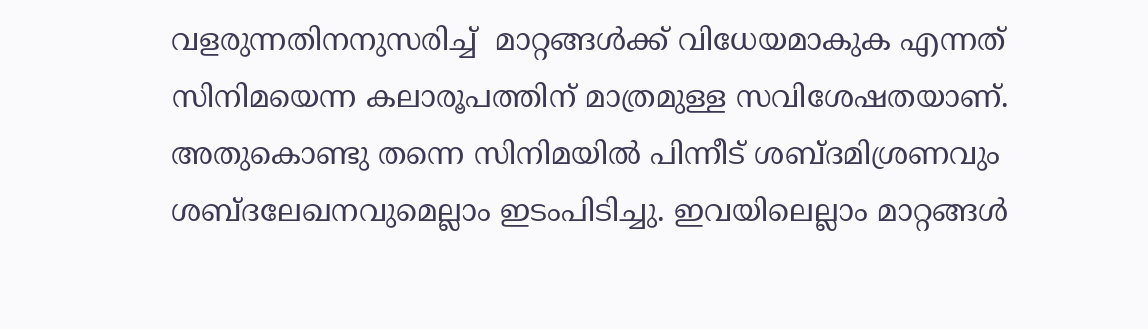വളരുന്നതിനനുസരിച്ച്  മാറ്റങ്ങള്‍ക്ക് വിധേയമാകുക എന്നത് സിനിമയെന്ന കലാരൂപത്തിന് മാത്രമുള്ള സവിശേഷതയാണ്. അതുകൊണ്ടു തന്നെ സിനിമയില്‍ പിന്നീട് ശബ്ദമിശ്രണവും ശബ്ദലേഖനവുമെല്ലാം ഇടംപിടിച്ചു. ഇവയിലെല്ലാം മാറ്റങ്ങള്‍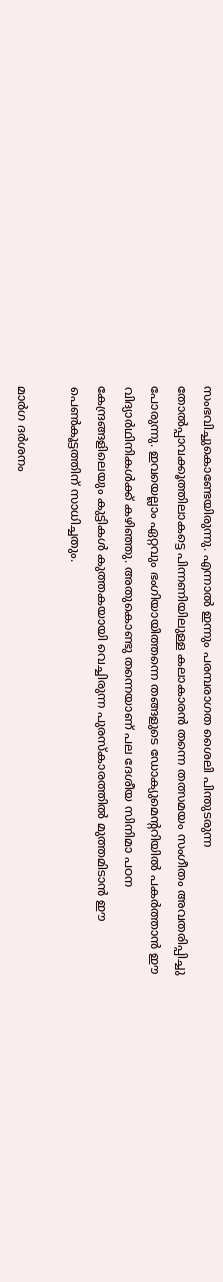സംഭവിച്ചുകൊണ്ടേയിരുന്നു. എന്നാല്‍ ഇന്നും പരമ്പരാഗത ശൈലി പിന്തുടരുന്ന തോല്‍പ്പാവക്കൂത്തിലാകട്ടെ പിന്നണിയിലുള്ള കലാകാരന്‍ തന്നെ തത്സമയം സംഗീതം അവതരിപ്പിച്ചു പോരുന്നു. ഇവയെല്ലാം ഏറ്റവും ഭംഗിയായിത്തന്നെ തങ്ങളുടെ ഡോക്യുമെന്ററിയില്‍ പകര്‍ത്താന്‍ ഈ വിദ്യാര്‍ഥിനികള്‍ക്ക് കഴിഞ്ഞു. അതുകൊണ്ടു തന്നെയാണ് പല ദേശീയ സിനിമാ പഠന കേന്ദ്രങ്ങളിലെയും കുട്ടികള്‍ കുത്തകയായി വെച്ചിരുന്ന പുരസ്‌കാരത്തില്‍ മുത്തമിടാന്‍ ഈ പെണ്‍കൂട്ടത്തിന് സാധിച്ചതും.

മാര്‍ഗ ദര്‍ശനം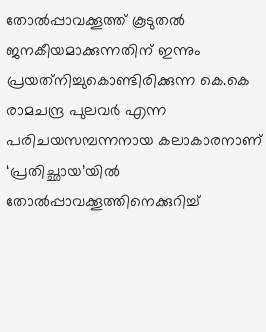തോല്‍പ്പാവക്കൂത്ത് കൂടുതല്‍ ജനകീയമാക്കുന്നതിന് ഇന്നും പ്രയത്‌നിച്ചുകൊണ്ടിരിക്കുന്ന കെ.കെ രാമചന്ദ്ര പുലവര്‍ എന്ന പരിചയസമ്പന്നനായ കലാകാരനാണ് ‘പ്രതിച്ഛായ’യില്‍ തോല്‍പ്പാവക്കൂത്തിനെക്കുറിച്ച്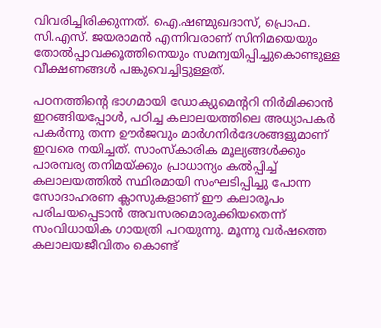വിവരിച്ചിരിക്കുന്നത്. ഐ.ഷണ്മുഖദാസ്, പ്രൊഫ. സി.എസ്. ജയരാമന്‍ എന്നിവരാണ് സിനിമയെയും തോല്‍പ്പാവക്കൂത്തിനെയും സമന്വയിപ്പിച്ചുകൊണ്ടുള്ള വീക്ഷണങ്ങള്‍ പങ്കുവെച്ചിട്ടുള്ളത്.

പഠനത്തിന്റെ ഭാഗമായി ഡോക്യുമെന്ററി നിര്‍മിക്കാന്‍ ഇറങ്ങിയപ്പോള്‍, പഠിച്ച കലാലയത്തിലെ അധ്യാപകര്‍ പകര്‍ന്നു തന്ന ഊര്‍ജവും മാര്‍ഗനിര്‍ദേശങ്ങളുമാണ് ഇവരെ നയിച്ചത്. സാംസ്‌കാരിക മൂല്യങ്ങള്‍ക്കും പാരമ്പര്യ തനിമയ്‌ക്കും പ്രാധാന്യം കല്‍പ്പിച്ച് കലാലയത്തില്‍ സ്ഥിരമായി സംഘടിപ്പിച്ചു പോന്ന സോദാഹരണ ക്ലാസുകളാണ് ഈ കലാരൂപം പരിചയപ്പെടാന്‍ അവസരമൊരുക്കിയതെന്ന് സംവിധായിക ഗായത്രി പറയുന്നു. മൂന്നു വര്‍ഷത്തെ കലാലയജീവിതം കൊണ്ട്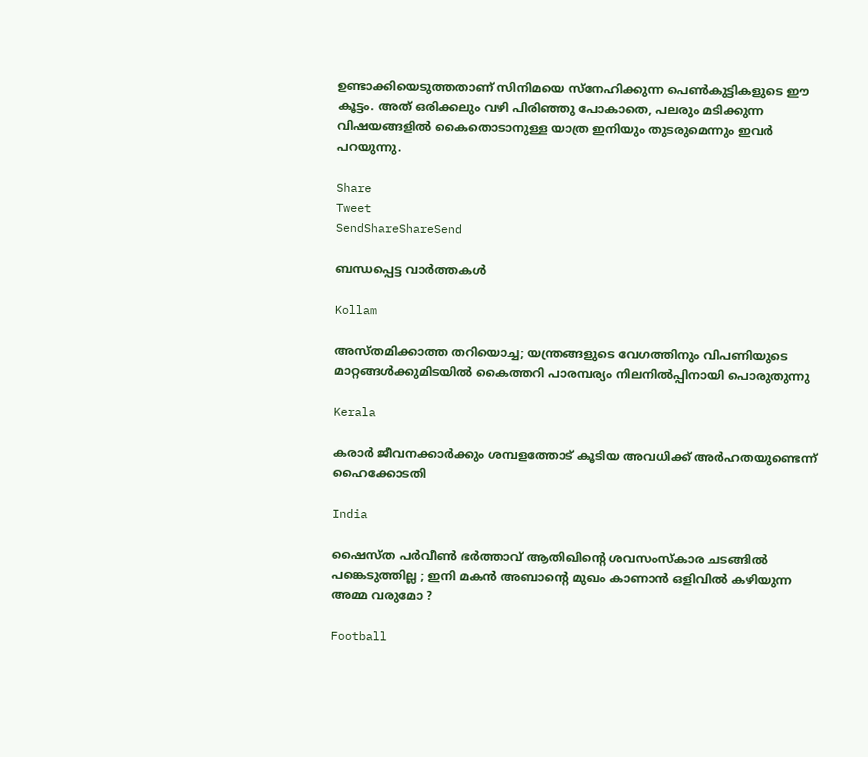ഉണ്ടാക്കിയെടുത്തതാണ് സിനിമയെ സ്‌നേഹിക്കുന്ന പെണ്‍കുട്ടികളുടെ ഈ കൂട്ടം. അത് ഒരിക്കലും വഴി പിരിഞ്ഞു പോകാതെ, പലരും മടിക്കുന്ന വിഷയങ്ങളില്‍ കൈതൊടാനുള്ള യാത്ര ഇനിയും തുടരുമെന്നും ഇവര്‍ പറയുന്നു.

Share
Tweet
SendShareShareSend

ബന്ധപ്പെട്ട വാര്‍ത്തകള്‍

Kollam

അസ്തമിക്കാത്ത തറിയൊച്ച; യന്ത്രങ്ങളുടെ വേഗത്തിനും വിപണിയുടെ മാറ്റങ്ങള്‍ക്കുമിടയില്‍ കൈത്തറി പാരമ്പര്യം നിലനില്‍പ്പിനായി പൊരുതുന്നു

Kerala

കരാർ ജീവനക്കാർക്കും ശമ്പളത്തോട് കൂടിയ അവധിക്ക് അർഹതയുണ്ടെന്ന് ഹൈക്കോടതി

India

ഷൈസ്ത പർവീൺ ഭർത്താവ് ആതിഖിന്റെ ശവസംസ്കാര ചടങ്ങിൽ പങ്കെടുത്തില്ല ; ഇനി മകൻ അബാന്റെ മുഖം കാണാൻ ഒളിവിൽ കഴിയുന്ന അമ്മ വരുമോ ?

Football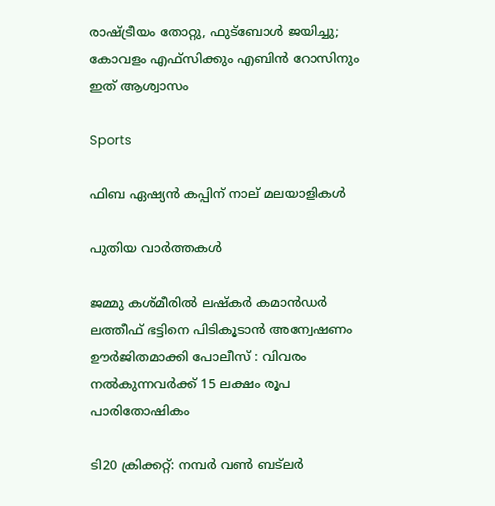രാഷ്‌ട്രീയം തോറ്റു, ഫുട്‌ബോള്‍ ജയിച്ചു; കോവളം എഫ്‌സിക്കും എബിന്‍ റോസിനും ഇത് ആശ്വാസം

Sports

ഫിബ ഏഷ്യന്‍ കപ്പിന് നാല് മലയാളികള്‍

പുതിയ വാര്‍ത്തകള്‍

ജമ്മു കശ്മീരിൽ ലഷ്‌കർ കമാൻഡർ ലത്തീഫ് ഭട്ടിനെ പിടികൂടാൻ അന്വേഷണം ഊർജിതമാക്കി പോലീസ് : വിവരം നൽകുന്നവർക്ക് 15 ലക്ഷം രൂപ പാരിതോഷികം

ടി20 ക്രിക്കറ്റ്: നമ്പര്‍ വണ്‍ ബട്‌ലര്‍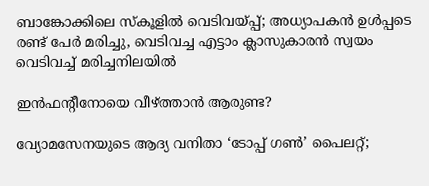ബാങ്കോക്കിലെ സ്‌കൂളിൽ വെടിവയ്‌പ്പ്; അധ്യാപകൻ ഉൾപ്പടെ രണ്ട് പേർ മരിച്ചു, വെടിവച്ച എട്ടാം ക്ലാസുകാരൻ സ്വയം വെടിവച്ച് മരിച്ചനിലയിൽ

ഇന്‍ഫന്റീനോയെ വീഴ്‌ത്താന്‍ ആരുണ്ട?

വ്യോമസേനയുടെ ആദ്യ വനിതാ ‘ടോപ്പ് ഗൺ’ പൈലറ്റ്;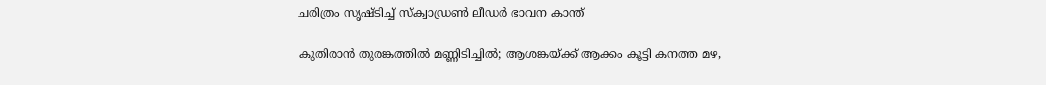ചരിത്രം സൃഷ്ടിച്ച് സ്ക്വാഡ്രൺ ലീഡർ ഭാവന കാന്ത്

കുതിരാൻ തുരങ്കത്തിൽ മണ്ണിടിച്ചിൽ; ആശങ്കയ്‌ക്ക് ആക്കം കൂട്ടി കനത്ത മഴ,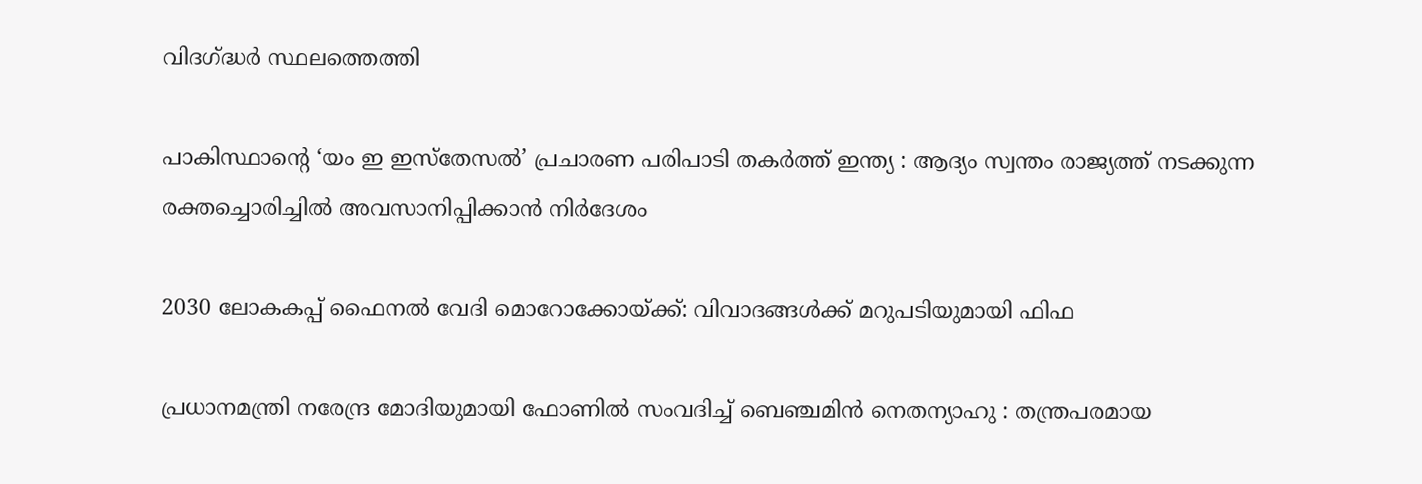വിദഗ്‌ദ്ധർ സ്ഥലത്തെത്തി

പാകിസ്ഥാന്റെ ‘യം ഇ ഇസ്തേസൽ’ പ്രചാരണ പരിപാടി തകർത്ത് ഇന്ത്യ : ആദ്യം സ്വന്തം രാജ്യത്ത് നടക്കുന്ന രക്തച്ചൊരിച്ചിൽ അവസാനിപ്പിക്കാൻ നിർദേശം

2030 ലോകകപ്പ് ഫൈനല്‍ വേദി മൊറോക്കോയ്‌ക്ക്: വിവാദങ്ങള്‍ക്ക് മറുപടിയുമായി ഫിഫ

പ്രധാനമന്ത്രി നരേന്ദ്ര മോദിയുമായി ഫോണിൽ സംവദിച്ച് ബെഞ്ചമിൻ നെതന്യാഹു : തന്ത്രപരമായ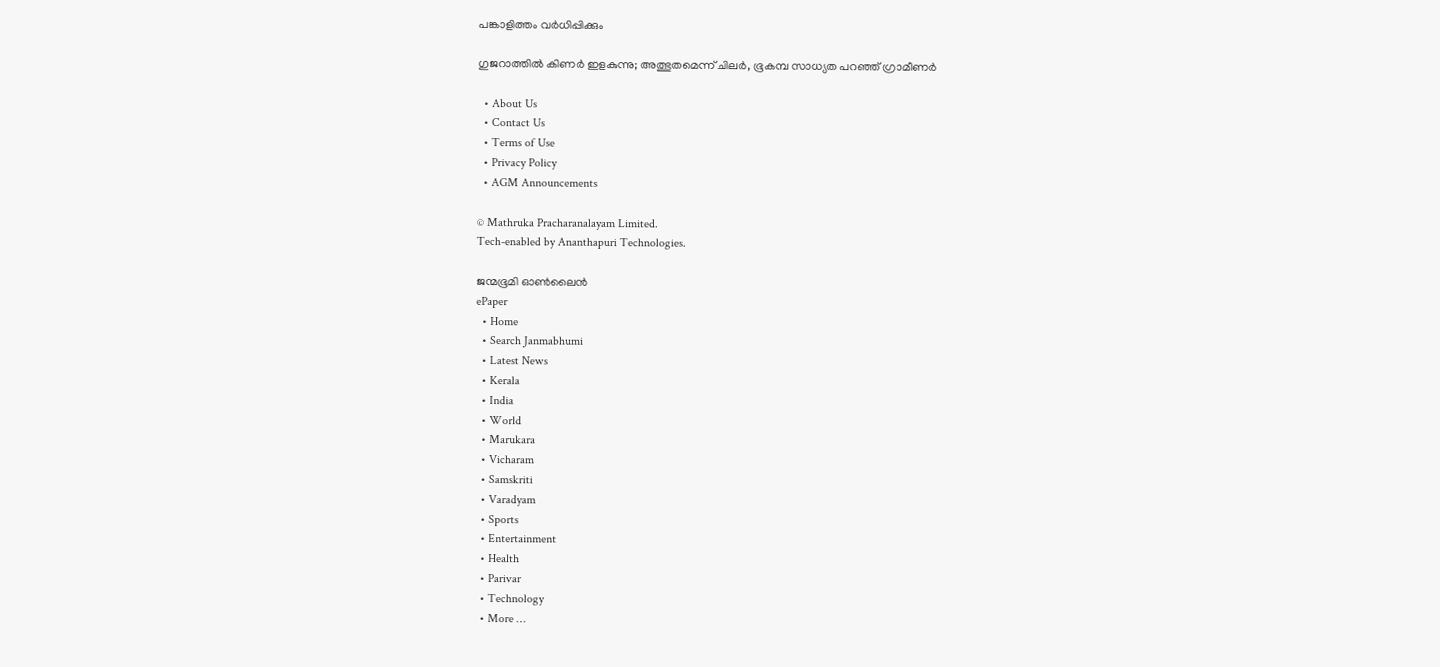പങ്കാളിത്തം വർധിപ്പിക്കും

ഗുജറാത്തിൽ കിണർ ഇളകുന്നു; അത്ഭുതമെന്ന് ചിലർ, ഭൂകമ്പ സാധ്യത പറഞ്ഞ് ഗ്രാമീണർ

  • About Us
  • Contact Us
  • Terms of Use
  • Privacy Policy
  • AGM Announcements

© Mathruka Pracharanalayam Limited.
Tech-enabled by Ananthapuri Technologies.

ജന്മഭൂമി ഓണ്‍ലൈന്‍
ePaper
  • Home
  • Search Janmabhumi
  • Latest News
  • Kerala
  • India
  • World
  • Marukara
  • Vicharam
  • Samskriti
  • Varadyam
  • Sports
  • Entertainment
  • Health
  • Parivar
  • Technology
  • More …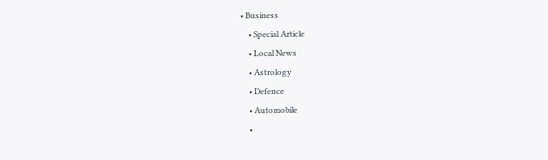• Business
    • Special Article
    • Local News
    • Astrology
    • Defence
    • Automobile
    •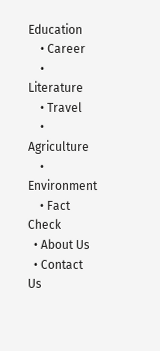Education
    • Career
    • Literature
    • Travel
    • Agriculture
    • Environment
    • Fact Check
  • About Us
  • Contact Us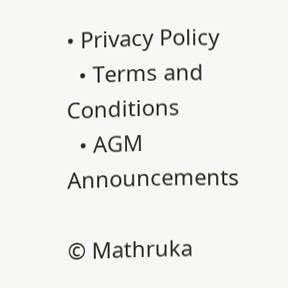• Privacy Policy
  • Terms and Conditions
  • AGM Announcements

© Mathruka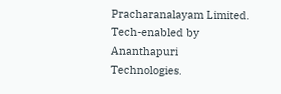Pracharanalayam Limited.
Tech-enabled by Ananthapuri Technologies.